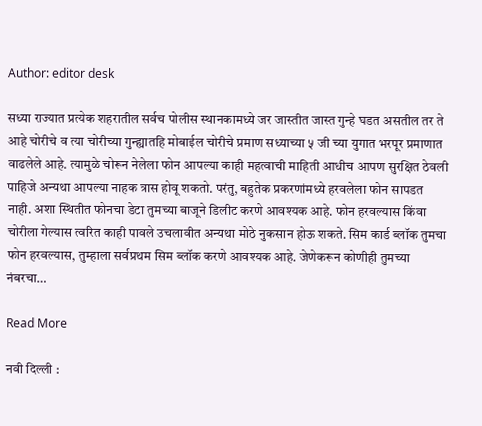Author: editor desk

सध्या राज्यात प्रत्येक शहरातील सर्वच पोलीस स्थानकामध्ये जर जास्तीत जास्त गुन्हे घडत असतील तर ते आहे चोरीचे व त्या चोरीच्या गुन्ह्यातहि मोबाईल चोरीचे प्रमाण सध्याच्या ५ जी च्या युगात भरपूर प्रमाणात वाढलेले आहे. त्यामुळे चोरून नेलेला फोन आपल्या काही महत्वाची माहिती आधीच आपण सुरक्षित ठेवली पाहिजे अन्यथा आपल्या नाहक त्रास होवू शकतो. परंतु, बहुतेक प्रकरणांमध्ये हरवलेला फोन सापडत नाही. अशा स्थितीत फोनचा डेटा तुमच्या बाजूने डिलीट करणे आवश्यक आहे. फोन हरवल्यास किंवा चोरीला गेल्यास त्वरित काही पावले उचलावीत अन्यथा मोठे नुकसान होऊ शकते. सिम कार्ड ब्लॉक तुमचा फोन हरवल्यास, तुम्हाला सर्वप्रथम सिम ब्लॉक करणे आवश्यक आहे. जेणेकरून कोणीही तुमच्या नंबरचा…

Read More

नवी दिल्ली :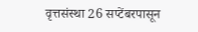वृत्तसंस्था 26 सप्टेंबरपासून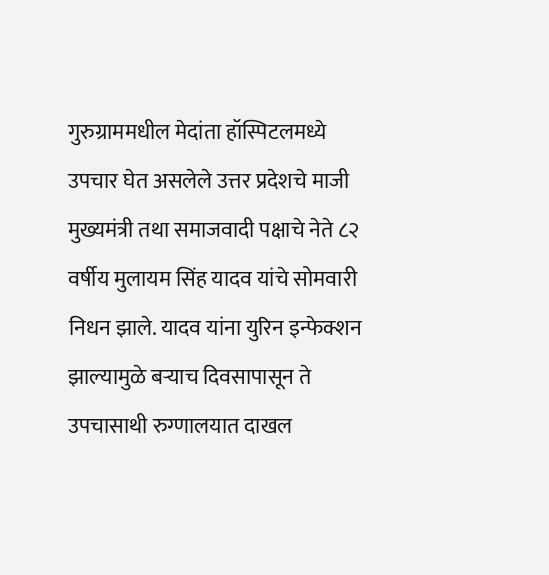गुरुग्राममधील मेदांता हॉस्पिटलमध्ये उपचार घेत असलेले उत्तर प्रदेशचे माजी मुख्यमंत्री तथा समाजवादी पक्षाचे नेते ८२ वर्षीय मुलायम सिंह यादव यांचे सोमवारी निधन झाले. यादव यांना युरिन इन्फेक्शन झाल्यामुळे बऱ्याच दिवसापासून ते उपचासाथी रुग्णालयात दाखल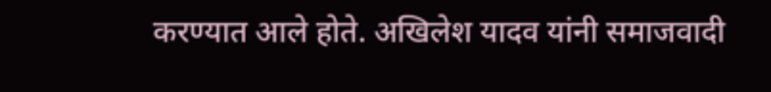करण्यात आले होते. अखिलेश यादव यांनी समाजवादी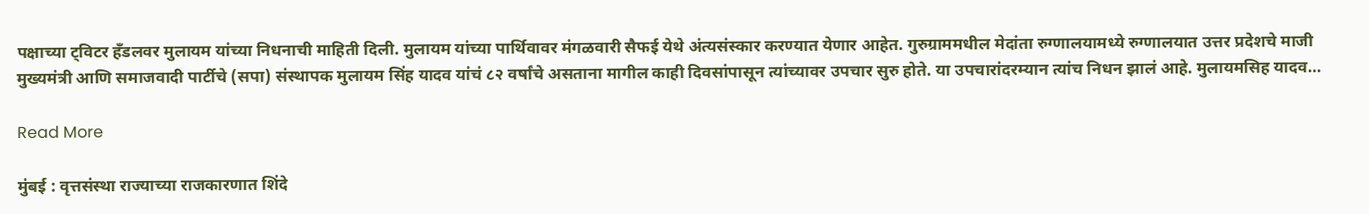पक्षाच्या ट्विटर हँडलवर मुलायम यांच्या निधनाची माहिती दिली. मुलायम यांच्या पार्थिवावर मंगळवारी सैफई येथे अंत्यसंस्कार करण्यात येणार आहेत. गुरुग्राममधील मेदांता रुग्णालयामध्ये रुग्णालयात उत्तर प्रदेशचे माजी मुख्यमंत्री आणि समाजवादी पार्टीचे (सपा) संस्थापक मुलायम सिंह यादव यांचं ८२ वर्षांचे असताना मागील काही दिवसांपासून त्यांच्यावर उपचार सुरु होते. या उपचारांदरम्यान त्यांच निधन झालं आहे. मुलायमसिह यादव…

Read More

मुंबई : वृत्तसंस्था राज्याच्या राजकारणात शिंदे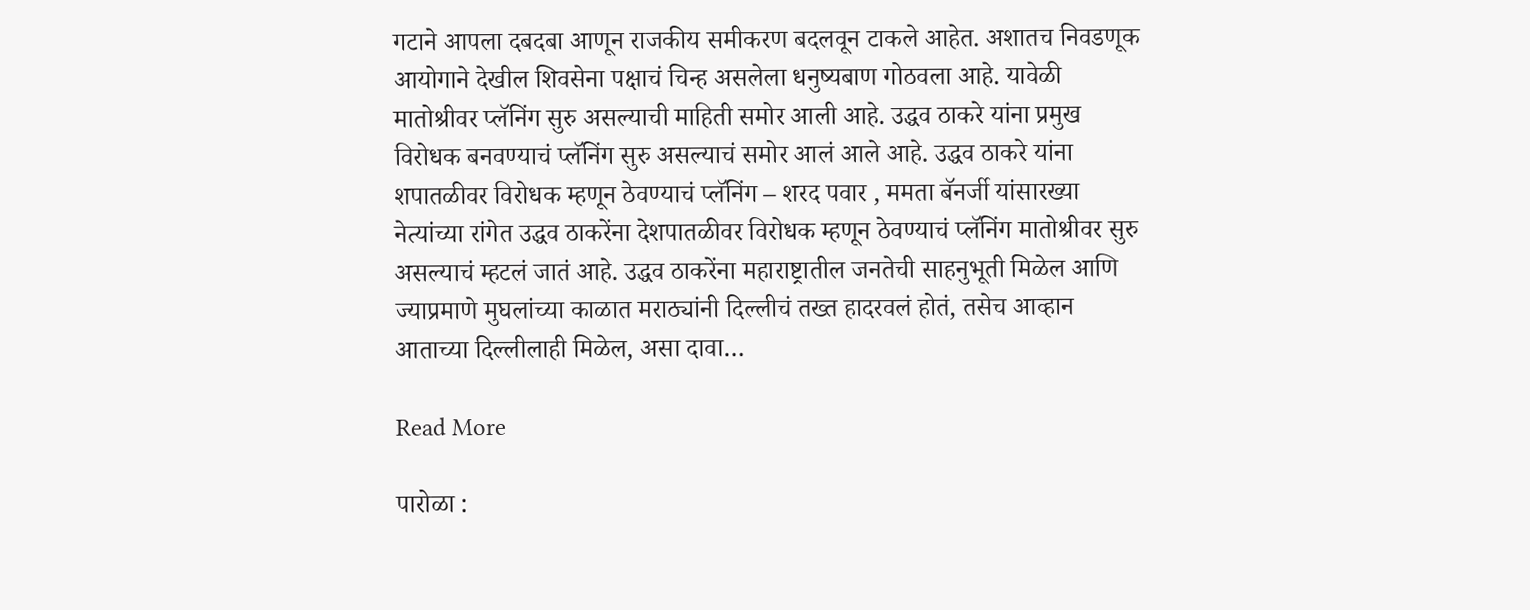गटाने आपला दबदबा आणून राजकीय समीकरण बदलवून टाकले आहेत. अशातच निवडणूक आयोगाने देखील शिवसेना पक्षाचं चिन्ह असलेला धनुष्यबाण गोठवला आहे. यावेळी मातोश्रीवर प्लॅनिंग सुरु असल्याची माहिती समोर आली आहे. उद्धव ठाकरे यांना प्रमुख विरोधक बनवण्याचं प्लॅनिंग सुरु असल्याचं समोर आलं आले आहे. उद्धव ठाकरे यांना शपातळीवर विरोधक म्हणून ठेवण्याचं प्लॅनिंग – शरद पवार , ममता बॅनर्जी यांसारख्या नेत्यांच्या रांगेत उद्धव ठाकरेंना देशपातळीवर विरोधक म्हणून ठेवण्याचं प्लॅनिंग मातोश्रीवर सुरु असल्याचं म्हटलं जातं आहे. उद्धव ठाकरेंना महाराष्ट्रातील जनतेची साहनुभूती मिळेल आणि ज्याप्रमाणे मुघलांच्या काळात मराठ्यांनी दिल्लीचं तख्त हादरवलं होतं, तसेच आव्हान आताच्या दिल्लीलाही मिळेल, असा दावा…

Read More

पारोळा :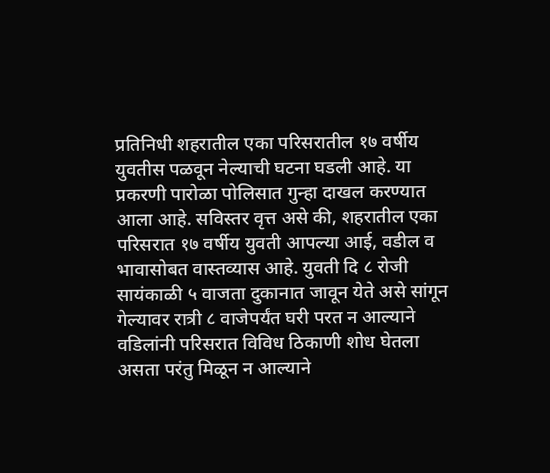प्रतिनिधी शहरातील एका परिसरातील १७ वर्षीय युवतीस पळवून नेल्याची घटना घडली आहे. या प्रकरणी पारोळा पोलिसात गुन्हा दाखल करण्यात आला आहे. सविस्तर वृत्त असे की, शहरातील एका परिसरात १७ वर्षीय युवती आपल्या आई, वडील व भावासोबत वास्तव्यास आहे. युवती दि ८ रोजी सायंकाळी ५ वाजता दुकानात जावून येते असे सांगून गेल्यावर रात्री ८ वाजेपर्यंत घरी परत न आल्याने वडिलांनी परिसरात विविध ठिकाणी शोध घेतला असता परंतु मिळून न आल्याने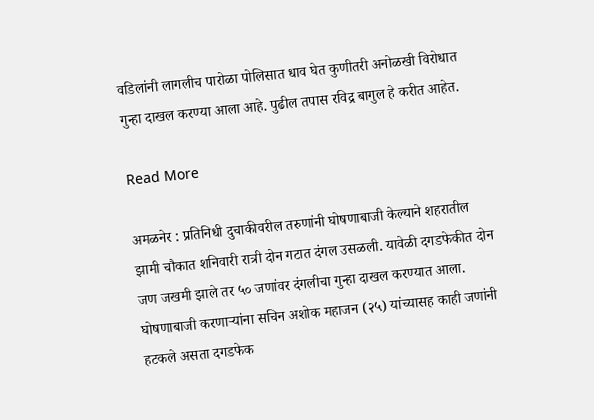वडिलांनी लागलीच पारोळा पोलिसात धाव घेत कुणीतरी अनोळखी विरोधात गुन्हा दाखल करण्या आला आहे. पुढील तपास रविद्र बागुल हे करीत आहेत.

Read More

अमळनेर : प्रतिनिधी दुचाकीवरील तरुणांनी घोषणाबाजी केल्याने शहरातील झामी चौकात शनिवारी रात्री दोन गटात दंगल उसळली. यावेळी दगडफेकीत दोन जण जखमी झाले तर ५० जणांवर दंगलीचा गुन्हा दाखल करण्यात आला. घोषणाबाजी करणाऱ्यांना सचिन अशोक महाजन (२५) यांच्यासह काही जणांनी हटकले असता दगडफेक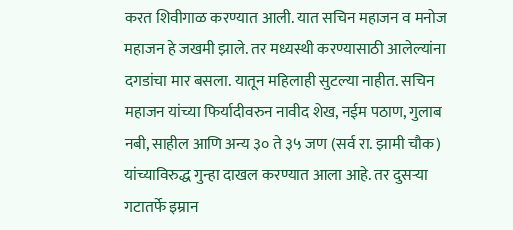करत शिवीगाळ करण्यात आली. यात सचिन महाजन व मनोज महाजन हे जखमी झाले. तर मध्यस्थी करण्यासाठी आलेल्यांना दगडांचा मार बसला. यातून महिलाही सुटल्या नाहीत. सचिन महाजन यांच्या फिर्यादीवरुन नावीद शेख, नईम पठाण, गुलाब नबी, साहील आणि अन्य ३० ते ३५ जण (सर्व रा. झामी चौक) यांच्याविरुद्ध गुन्हा दाखल करण्यात आला आहे. तर दुसऱ्या गटातर्फे इम्रान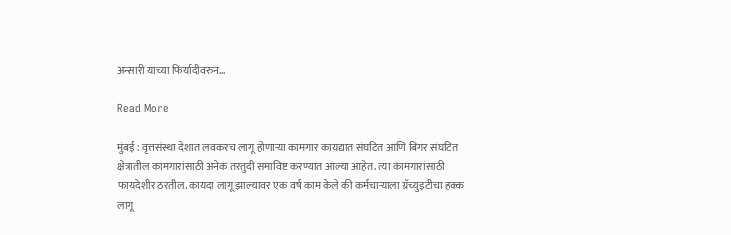अन्सारी याच्या फिर्यादीवरुन…

Read More

मुंबई : वृत्तसंस्था देशात लवकरच लागू होणाऱ्या कामगार कायद्यात संघटित आणि बिगर संघटित क्षेत्रातील कामगारांसाठी अनेक तरतुदी समाविष्ट करण्यात आल्या आहेत. त्या कामगारांसाठी फायदेशीर ठरतील. कायदा लागू झाल्यावर एक वर्ष काम केले की कर्मचाऱ्याला ग्रॅच्युइटीचा हक्क लागू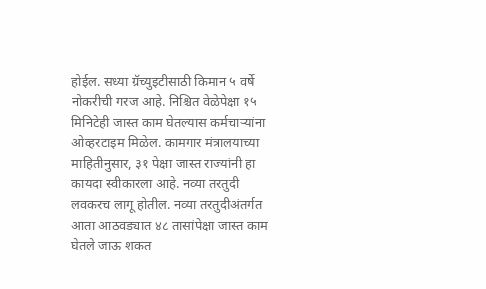होईल. सध्या ग्रॅच्युइटीसाठी किमान ५ वर्षे नोकरीची गरज आहे. निश्चित वेळेपेक्षा १५ मिनिटेही जास्त काम घेतल्यास कर्मचाऱ्यांना ओव्हरटाइम मिळेल. कामगार मंत्रालयाच्या माहितीनुसार, ३१ पेक्षा जास्त राज्यांनी हा कायदा स्वीकारला आहे. नव्या तरतुदी लवकरच लागू होतील. नव्या तरतुदीअंतर्गत आता आठवड्यात ४८ तासांपेक्षा जास्त काम घेतले जाऊ शकत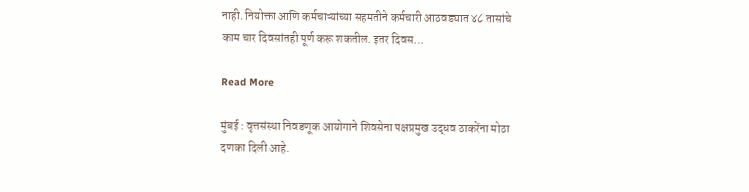नाही. नियोक्ता आणि कर्मचाऱ्यांच्या सहमतीने कर्मचारी आठवड्यात ४८ तासांचे काम चार दिवसांतही पूर्ण करू शकतील. इतर दिवस…

Read More

मुंबई : वृत्तसंस्था निवडणूक आयोगाने शिवसेना पक्षप्रमुख उद्धव ठाकरेंना मोठा दणका दिली आहे.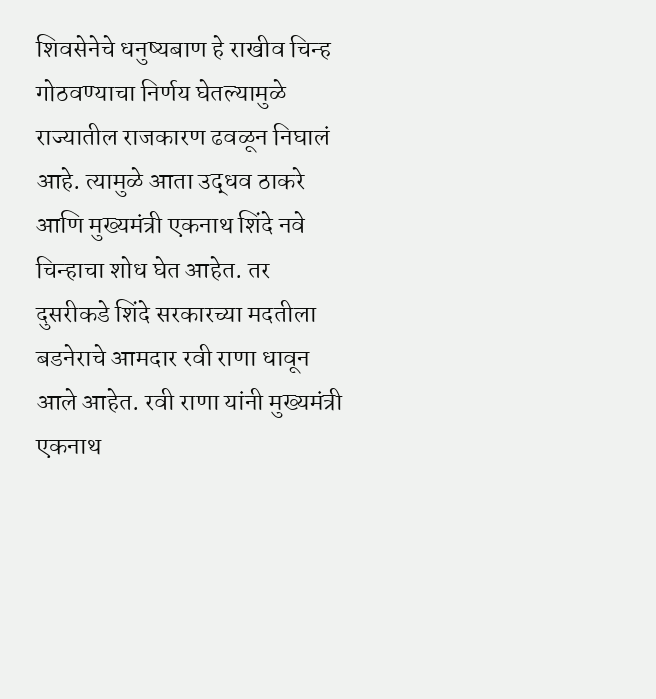शिवसेनेचे धनुष्यबाण हे राखीव चिन्ह गोठवण्याचा निर्णय घेतल्यामुळे राज्यातील राजकारण ढवळून निघालं आहे. त्यामुळे आता उद्धव ठाकरे आणि मुख्यमंत्री एकनाथ शिंदे नवे चिन्हाचा शोध घेत आहेत. तर दुसरीकडे शिंदे सरकारच्या मदतीला बडनेराचे आमदार रवी राणा धावून आले आहेत. रवी राणा यांनी मुख्यमंत्री एकनाथ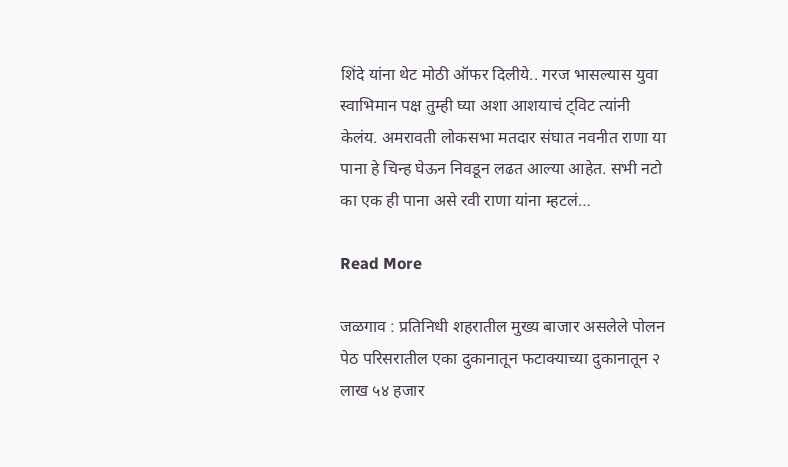शिंदे यांना थेट मोठी ऑफर दिलीये.. गरज भासल्यास युवा स्वाभिमान पक्ष तुम्ही घ्या अशा आशयाचं ट्विट त्यांनी केलंय. अमरावती लोकसभा मतदार संघात नवनीत राणा या पाना हे चिन्ह घेऊन निवडून लढत आल्या आहेत. सभी नटो का एक ही पाना असे रवी राणा यांना म्हटलं…

Read More

जळगाव : प्रतिनिधी शहरातील मुख्य बाजार असलेले पोलन पेठ परिसरातील एका दुकानातून फटाक्याच्या दुकानातून २ लाख ५४ हजार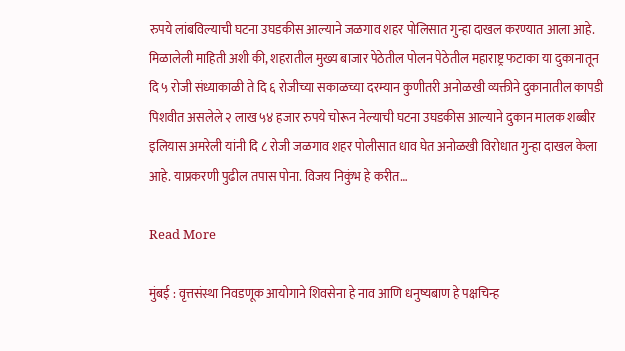रुपये लांबविल्याची घटना उघडकीस आल्याने जळगाव शहर पोलिसात गुन्हा दाखल करण्यात आला आहे. मिळालेली माहिती अशी की, शहरातील मुख्य बाजार पेठेतील पोलन पेठेतील महाराष्ट्र फटाका या दुकानातून दि ५ रोजी संध्याकाळी ते दि ६ रोजीच्या सकाळच्या दरम्यान कुणीतरी अनोळखी व्यक्तीने दुकानातील कापडी पिशवीत असलेले २ लाख ५४ हजार रुपये चोरून नेल्याची घटना उघडकीस आल्याने दुकान मालक शब्बीर इलियास अमरेली यांनी दि ८ रोजी जळगाव शहर पोलीसात धाव घेत अनोळखी विरोधात गुन्हा दाखल केला आहे. याप्रकरणी पुढील तपास पोना. विजय निकुंभ हे करीत…

Read More

मुंबई : वृत्तसंस्था निवडणूक आयोगाने शिवसेना हे नाव आणि धनुष्यबाण हे पक्षचिन्ह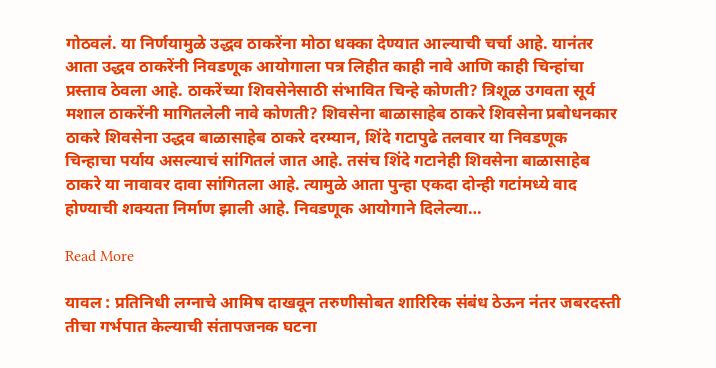गोठवलं. या निर्णयामुळे उद्धव ठाकरेंना मोठा धक्का देण्यात आल्याची चर्चा आहे. यानंतर आता उद्धव ठाकरेंनी निवडणूक आयोगाला पत्र लिहीत काही नावे आणि काही चिन्हांचा प्रस्ताव ठेवला आहे. ठाकरेंच्या शिवसेनेसाठी संभावित चिन्हे कोणती? त्रिशूळ उगवता सूर्य मशाल ठाकरेंनी मागितलेली नावे कोणती? शिवसेना बाळासाहेब ठाकरे शिवसेना प्रबोधनकार ठाकरे शिवसेना उद्धव बाळासाहेब ठाकरे दरम्यान, शिंदे गटापुढे तलवार या निवडणूक चिन्हाचा पर्याय असल्याचं सांगितलं जात आहे. तसंच शिंदे गटानेही शिवसेना बाळासाहेब ठाकरे या नावावर दावा सांगितला आहे. त्यामुळे आता पुन्हा एकदा दोन्ही गटांमध्ये वाद होण्याची शक्यता निर्माण झाली आहे. निवडणूक आयोगाने दिलेल्या…

Read More

यावल : प्रतिनिधी लग्नाचे आमिष दाखवून तरुणीसोबत शारिरिक संबंध ठेऊन नंतर जबरदस्ती तीचा गर्भपात केल्याची संतापजनक घटना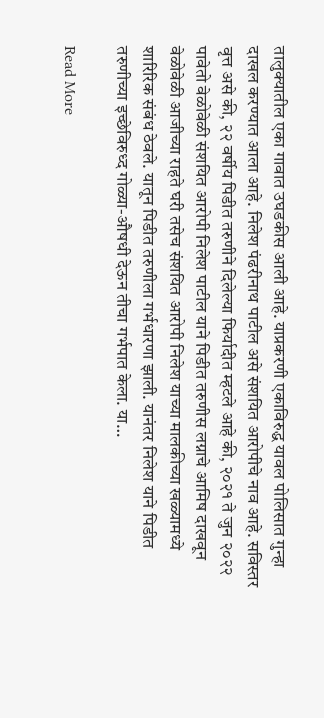तालुक्यातील एका गावात उघडकीस आली आहे. याप्रकरणी एकाविरुद्ध यावल पोलिसात गुन्हा दाखल करण्यात आला आहे. निलेश पंढरीनाथ पाटील असे संशयित आरोपीचे नाव आहे. सविस्तर वृत्त असे की, २२ वर्षीय पिडीत तरुणीने दिलेल्या फिर्यादीत म्हटले आहे की, २०२१ ते जुन २०२२ पावेतो वेळोवेळी संशयित आरोपी निलेश पाटील याने पिडीत तरुणीस लग्नाचे आमिष दाखवून वेळोवेळी आजीच्या राहते घरी तसेच संशयित आरोपी निलेश याच्या मालकीच्या खळ्यामध्ये शारिरिक संबंध ठेवले. यातून पिडीत तरुणीला गर्भधारणा झाली. यानंतर निलेश याने पिडीत तरुणीच्या इच्छेविरुध्द गोळ्या-औषधी देऊन तीचा गर्भपात केला. या…

Read More